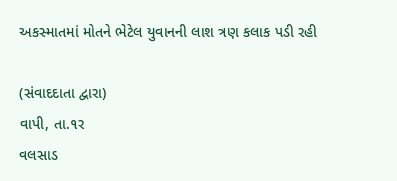અકસ્માતમાં મોતને ભેટેલ યુવાનની લાશ ત્રણ કલાક પડી રહી

(સંવાદદાતા દ્વારા)
વાપી, તા.૧ર
વલસાડ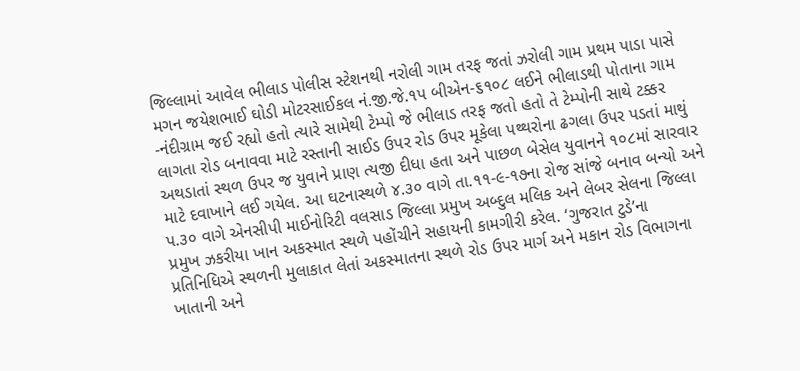જિલ્લામાં આવેલ ભીલાડ પોલીસ સ્ટેશનથી નરોલી ગામ તરફ જતાં ઝરોલી ગામ પ્રથમ પાડા પાસે મગન જયેશભાઈ ઘોડી મોટરસાઈકલ નં.જી.જે.૧પ બીએન-૬૧૦૮ લઈને ભીલાડથી પોતાના ગામ -નંદીગ્રામ જઈ રહ્યો હતો ત્યારે સામેથી ટેમ્પો જે ભીલાડ તરફ જતો હતો તે ટેમ્પોની સાથે ટક્કર લાગતા રોડ બનાવવા માટે રસ્તાની સાઈડ ઉપર રોડ ઉપર મૂકેલા પથ્થરોના ઢગલા ઉપર પડતાં માથું અથડાતાં સ્થળ ઉપર જ યુવાને પ્રાણ ત્યજી દીધા હતા અને પાછળ બેસેલ યુવાનને ૧૦૮માં સારવાર માટે દવાખાને લઈ ગયેલ. આ ઘટનાસ્થળે ૪.૩૦ વાગે તા.૧૧-૯-૧૭ના રોજ સાંજે બનાવ બન્યો અને પ.૩૦ વાગે એનસીપી માઈનોરિટી વલસાડ જિલ્લા પ્રમુખ અબ્દુલ મલિક અને લેબર સેલના જિલ્લા પ્રમુખ ઝકરીયા ખાન અકસ્માત સ્થળે પહોંચીને સહાયની કામગીરી કરેલ. ‘ગુજરાત ટુડે’ના પ્રતિનિધિએ સ્થળની મુલાકાત લેતાં અકસ્માતના સ્થળે રોડ ઉપર માર્ગ અને મકાન રોડ વિભાગના ખાતાની અને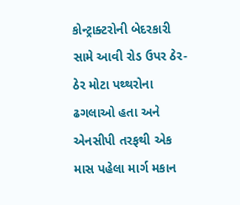કોન્ટ્રાક્ટરોની બેદરકારી સામે આવી રોડ ઉપર ઠેર-ઠેર મોટા પથ્થરોના ઢગલાઓ હતા અને એનસીપી તરફથી એક માસ પહેલા માર્ગ મકાન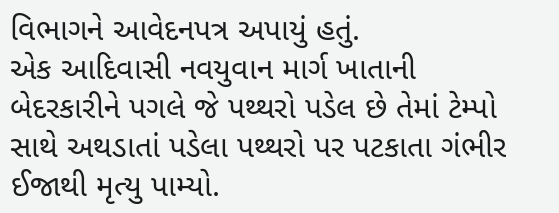વિભાગને આવેદનપત્ર અપાયું હતું.
એક આદિવાસી નવયુવાન માર્ગ ખાતાની બેદરકારીને પગલે જે પથ્થરો પડેલ છે તેમાં ટેમ્પો સાથે અથડાતાં પડેલા પથ્થરો પર પટકાતા ગંભીર ઈજાથી મૃત્યુ પામ્યો.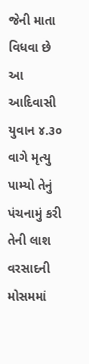જેની માતા વિધવા છે આ આદિવાસી યુવાન ૪.૩૦ વાગે મૃત્યુ પામ્યો તેનું પંચનામું કરી તેની લાશ વરસાદની મોસમમાં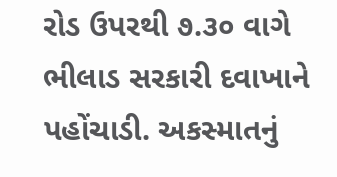રોડ ઉપરથી ૭.૩૦ વાગે ભીલાડ સરકારી દવાખાને પહોંચાડી. અકસ્માતનું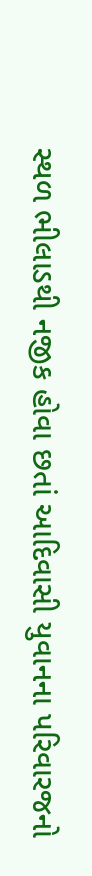સ્થળ ભીલાડથી નજીક હોવા છતાં આદિવાસી યુવાનના પરિવારજનો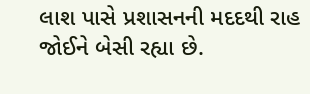લાશ પાસે પ્રશાસનની મદદથી રાહ જોઈને બેસી રહ્યા છે.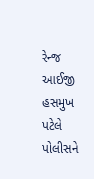રેન્જ આઈજી હસમુખ પટેલે પોલીસને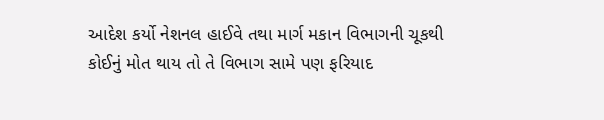આદેશ કર્યો નેશનલ હાઈવે તથા માર્ગ મકાન વિભાગની ચૂકથી કોઈનું મોત થાય તો તે વિભાગ સામે પણ ફરિયાદ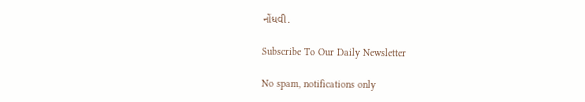નોંધવી.

Subscribe To Our Daily Newsletter

No spam, notifications only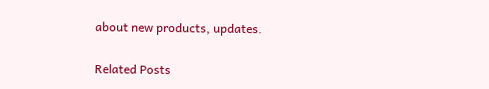about new products, updates.

Related Posts